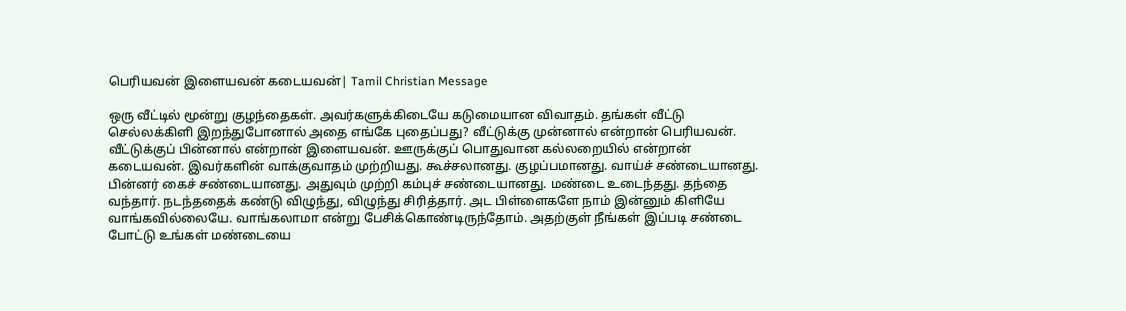பெரியவன் இளையவன் கடையவன்| Tamil Christian Message

ஒரு வீட்டில் மூன்று குழந்தைகள். அவர்களுக்கிடையே கடுமையான விவாதம். தங்கள் வீட்டு செல்லக்கிளி இறந்துபோனால் அதை எங்கே புதைப்பது? வீட்டுக்கு முன்னால் என்றான் பெரியவன். வீட்டுக்குப் பின்னால் என்றான் இளையவன். ஊருக்குப் பொதுவான கல்லறையில் என்றான் கடையவன். இவர்களின் வாக்குவாதம் முற்றியது. கூச்சலானது. குழப்பமானது. வாய்ச் சண்டையானது. பின்னர் கைச் சண்டையானது. அதுவும் முற்றி கம்புச் சண்டையானது. மண்டை உடைந்தது. தந்தை வந்தார். நடந்ததைக் கண்டு விழுந்து, விழுந்து சிரித்தார். அட பிள்ளைகளே நாம் இன்னும் கிளியே வாங்கவில்லையே. வாங்கலாமா என்று பேசிக்கொண்டிருந்தோம். அதற்குள் நீங்கள் இப்படி சண்டை போட்டு உங்கள் மண்டையை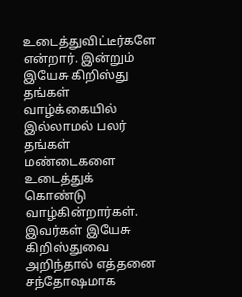உடைத்துவிட்டீர்களே என்றார். இன்றும் இயேசு கிறிஸ்து தங்கள் வாழ்க்கையில் இல்லாமல் பலர் தங்கள் மண்டைகளை உடைத்துக் கொண்டு வாழ்கின்றார்கள். இவர்கள் இயேசு கிறிஸ்துவை அறிந்தால் எத்தனை சந்தோஷமாக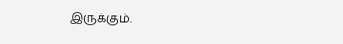இருக்கும்.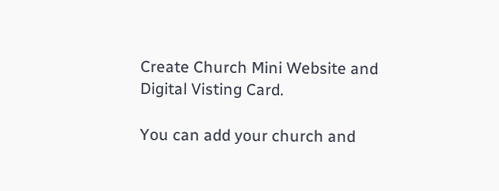Create Church Mini Website and Digital Visting Card.

You can add your church and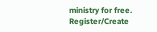ministry for free.
Register/Create